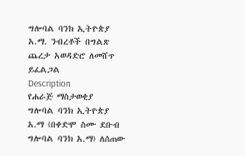ግሎባል ባንክ ኢትዮጵያ አ.ማ. ንብረቶች በግልጽ ጨረታ አወዳድሮ ለመሸጥ ይፈልጋል
Description
የሐራጅ ማስታወቂያ
ግሎባል ባንክ ኢትዮጵያ አ.ማ (በቀድሞ ስሙ ደቡብ ግሎባል ባንክ አ.ማ) ለሰጠው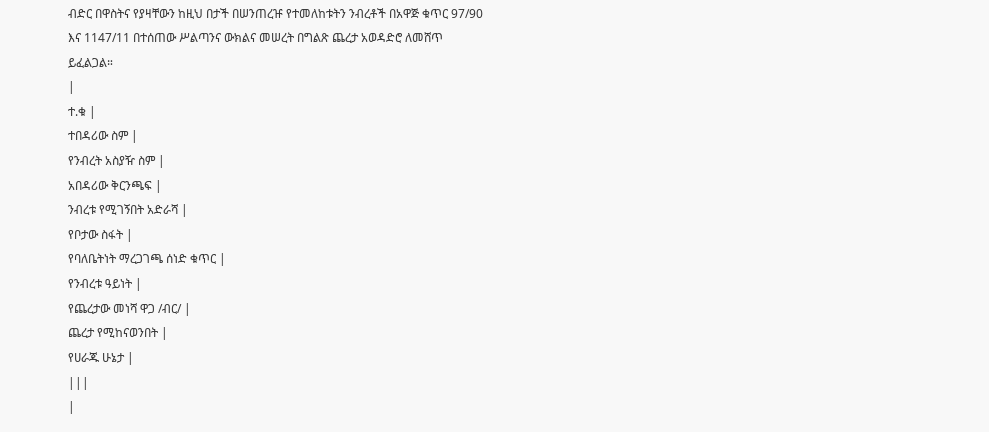ብድር በዋስትና የያዛቸውን ከዚህ በታች በሠንጠረዡ የተመለከቱትን ንብረቶች በአዋጅ ቁጥር 97/90 እና 1147/11 በተሰጠው ሥልጣንና ውክልና መሠረት በግልጽ ጨረታ አወዳድሮ ለመሸጥ ይፈልጋል።
|
ተ.ቁ |
ተበዳሪው ስም |
የንብረት አስያዥ ስም |
አበዳሪው ቅርንጫፍ |
ንብረቱ የሚገኝበት አድራሻ |
የቦታው ስፋት |
የባለቤትነት ማረጋገጫ ሰነድ ቁጥር |
የንብረቱ ዓይነት |
የጨረታው መነሻ ዋጋ /ብር/ |
ጨረታ የሚከናወንበት |
የሀራጁ ሁኔታ |
|||
|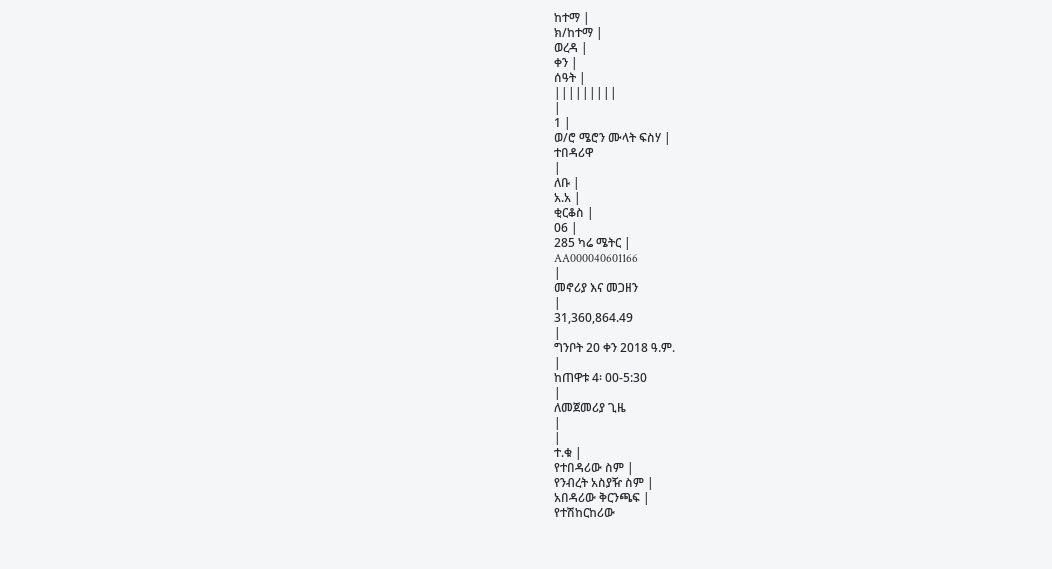ከተማ |
ክ/ከተማ |
ወረዳ |
ቀን |
ሰዓት |
|||||||||
|
1 |
ወ/ሮ ሜሮን ሙላት ፍስሃ |
ተበዳሪዋ
|
ለቡ |
አ.አ |
ቂርቆስ |
06 |
285 ካሬ ሜትር |
AA000040601166
|
መኖሪያ እና መጋዘን
|
31,360,864.49
|
ግንቦት 20 ቀን 2018 ዓ.ም.
|
ከጠዋቱ 4፡ 00-5:30
|
ለመጀመሪያ ጊዜ
|
|
ተ.ቁ |
የተበዳሪው ስም |
የንብረት አስያዥ ስም |
አበዳሪው ቅርንጫፍ |
የተሽከርከሪው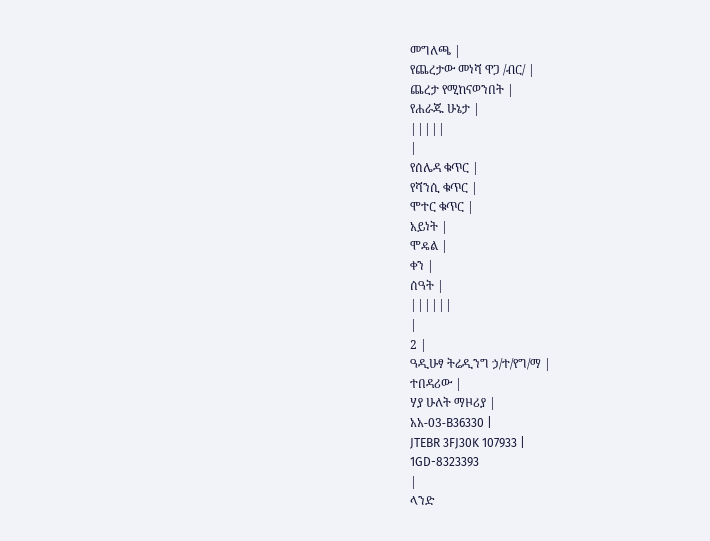መግለጫ |
የጨረታው መነሻ ዋጋ /ብር/ |
ጨረታ የሚከናወንበት |
የሐራጁ ሁኔታ |
|||||
|
የሰሌዳ ቁጥር |
የሻንሲ ቁጥር |
ሞተር ቁጥር |
አይነት |
ሞዴል |
ቀን |
ሰዓት |
||||||
|
2 |
ዓዲሁፃ ትሬዲንግ ኃ/ተ/የግ/ማ |
ተበዳሪው |
ሃያ ሁለት ማዞሪያ |
አአ-03-B36330 |
JTEBR 3FJ30K 107933 |
1GD-8323393
|
ላንድ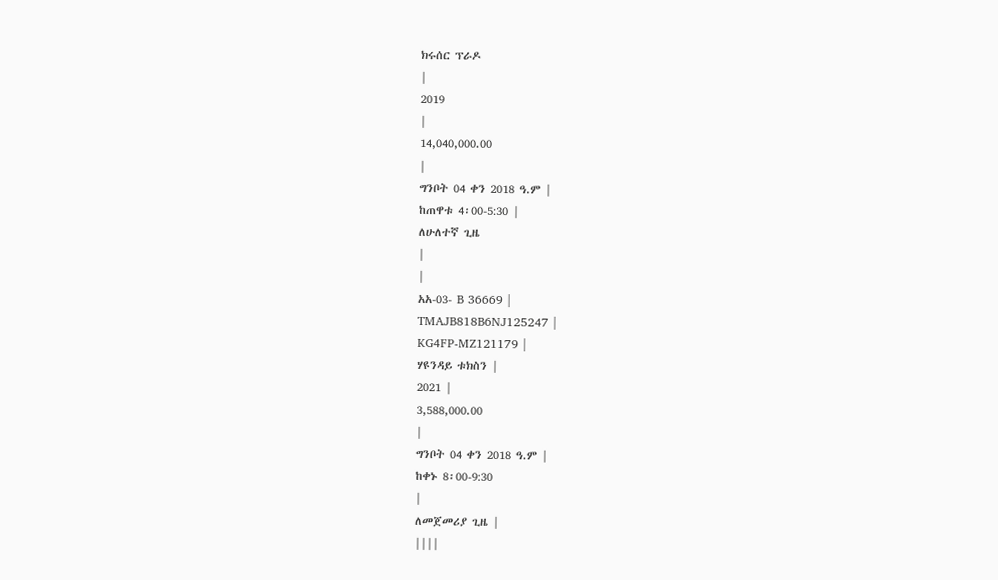ክሩሰር ፕራዶ
|
2019
|
14,040,000.00
|
ግንቦት 04 ቀን 2018 ዓ.ም |
ከጠዋቱ 4፡00-5:30 |
ለሁለተኛ ጊዜ
|
|
አአ-03- B 36669 |
TMAJB818B6NJ125247 |
KG4FP-MZ121179 |
ሃዩንዳይ ቱክስን |
2021 |
3,588,000.00
|
ግንቦት 04 ቀን 2018 ዓ.ም |
ከቀኑ 8፡00-9:30
|
ለመጀመሪያ ጊዜ |
||||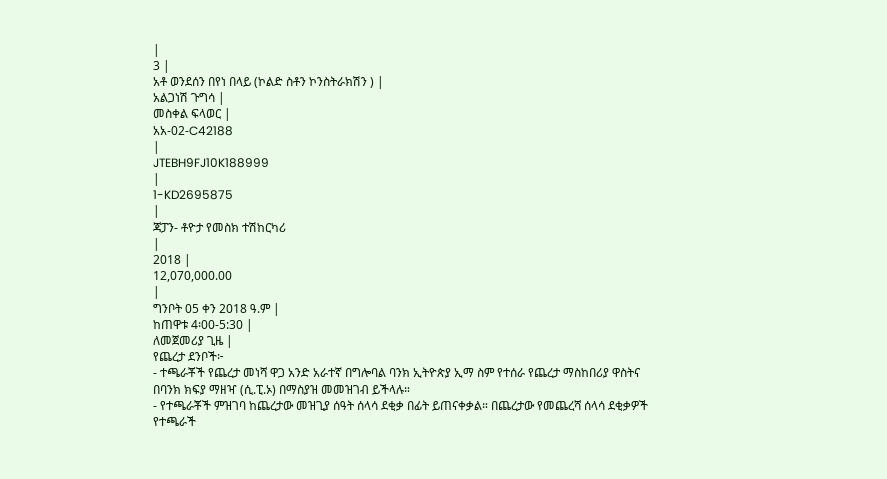|
3 |
አቶ ወንደሰን በየነ በላይ (ኮልድ ስቶን ኮንስትራክሽን ) |
አልጋነሽ ጉግሳ |
መስቀል ፍላወር |
አአ-02-C42188
|
JTEBH9FJ10K188999
|
1-KD2695875
|
ጃፓን- ቶዮታ የመስክ ተሽከርካሪ
|
2018 |
12,070,000.00
|
ግንቦት 05 ቀን 2018 ዓ.ም |
ከጠዋቱ 4፡00-5:30 |
ለመጀመሪያ ጊዜ |
የጨረታ ደንቦች፦
- ተጫራቾች የጨረታ መነሻ ዋጋ አንድ አራተኛ በግሎባል ባንክ ኢትዮጵያ ኢማ ስም የተሰራ የጨረታ ማስከበሪያ ዋስትና በባንክ ክፍያ ማዘዣ (ሲ.ፒ.ኦ) በማስያዝ መመዝገብ ይችላሉ።
- የተጫራቾች ምዝገባ ከጨረታው መዝጊያ ሰዓት ሰላሳ ደቂቃ በፊት ይጠናቀቃል። በጨረታው የመጨረሻ ሰላሳ ደቂቃዎች የተጫራች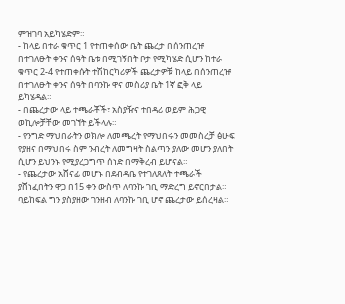ምዝገባ አይካሄድም።
- ከላይ በተራ ቁጥር 1 የተጠቀሰው ቤት ጨረታ በሰንጠረዡ በተገለፁት ቀንና ሰዓት ቤቱ በሚገኝበት ቦታ የሚካሄድ ሲሆን ከተራ ቁጥር 2-4 የተጠቀሱት ተሽከርካሪዎች ጨረታዎቹ ከላይ በሰንጠረዡ በተገለፁት ቀንና ሰዓት በባንኩ ዋና መስሪያ ቤት 1ኛ ፎቅ ላይ ይካሄዳል።
- በጨረታው ላይ ተጫራቾች፣ አስያዥና ተበዳሪ ወይም ሕጋዊ ወኪሎቻቸው መገኘት ይችላሉ።
- የንግድ ማህበራትን ወክሎ ለመጫረት የማህበሩን መመስረቻ ፅሁፍ የያዘና በማህበሩ ስም ንብረት ለመግዛት ስልጣን ያለው መሆን ያለበት ሲሆን ይህንኑ የሚያረጋግጥ ሰነድ በማቅረብ ይሆናል።
- የጨረታው አሸናፊ መሆኑ በደብዳቤ የተገለጸለት ተጫራች ያሸነፈበትን ዋጋ በ15 ቀን ውስጥ ለባንኩ ገቢ ማድረግ ይኖርበታል። ባይከፍል ግን ያስያዘው ገንዘብ ለባንኩ ገቢ ሆኖ ጨረታው ይሰረዛል።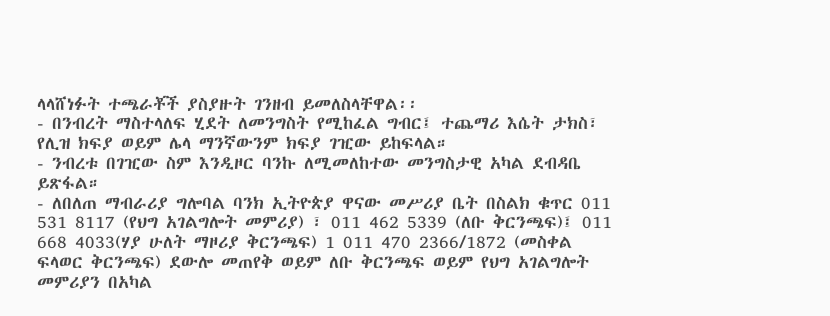ላላሸነፉት ተጫራቾች ያስያዙት ገንዘብ ይመለስላቸዋል፡፡
- በንብረት ማስተላለፍ ሂደት ለመንግስት የሚከፈል ግብር፤ ተጨማሪ እሴት ታክስ፣ የሊዝ ክፍያ ወይም ሌላ ማንኛውንም ክፍያ ገዢው ይከፍላል።
- ንብረቱ በገዢው ስም እንዲዞር ባንኩ ለሚመለከተው መንግስታዊ አካል ደብዳቤ ይጽፋል።
- ለበለጠ ማብራሪያ ግሎባል ባንክ ኢትዮጵያ ዋናው መሥሪያ ቤት በስልክ ቁጥር 011 531 8117 (የህግ አገልግሎት መምሪያ) ፣ 011 462 5339 (ለቡ ቅርንጫፍ)፤ 011 668 4033(ሃያ ሁለት ማዞሪያ ቅርንጫፍ) 1 011 470 2366/1872 (መስቀል ፍላወር ቅርንጫፍ) ደውሎ መጠየቅ ወይም ለቡ ቅርንጫፍ ወይም የህግ አገልግሎት መምሪያን በአካል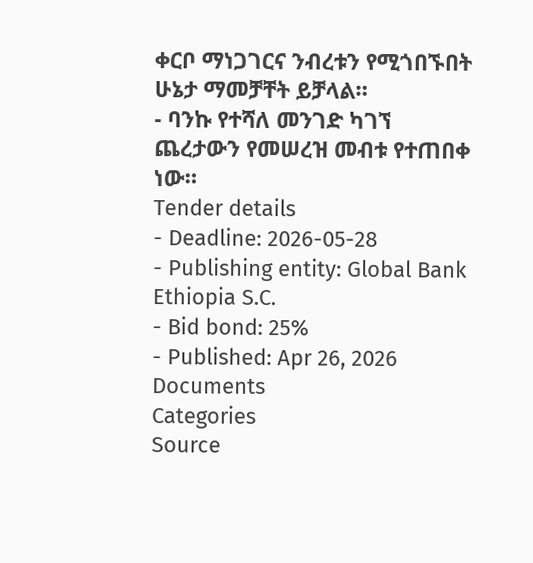ቀርቦ ማነጋገርና ንብረቱን የሚጎበኙበት ሁኔታ ማመቻቸት ይቻላል።
- ባንኩ የተሻለ መንገድ ካገኘ ጨረታውን የመሠረዝ መብቱ የተጠበቀ ነው።
Tender details
- Deadline: 2026-05-28
- Publishing entity: Global Bank Ethiopia S.C.
- Bid bond: 25%
- Published: Apr 26, 2026
Documents
Categories
Source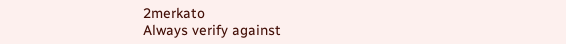2merkato
Always verify against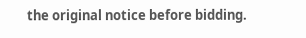the original notice before bidding.